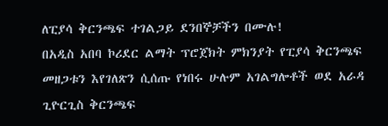ለፒያሳ ቅርንጫፍ ተገልጋይ ደንበኞቻችን በሙሉ!
በአዲስ አበባ ኮሪደር ልማት ፕሮጀክት ምክንያት የፒያሳ ቅርንጫፍ መዘጋቱን እየገለጽን ሲሰጡ የነበሩ ሁሉም አገልግሎቶች ወደ አራዳ ጊዮርጊስ ቅርንጫፍ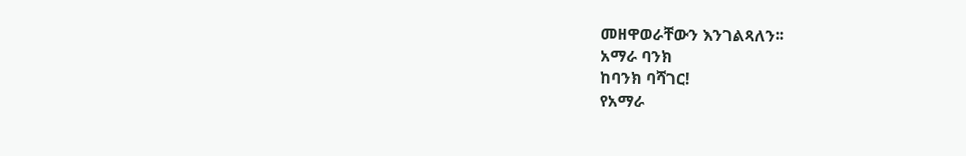መዘዋወራቸውን እንገልጻለን፡፡
አማራ ባንክ
ከባንክ ባሻገር!
የአማራ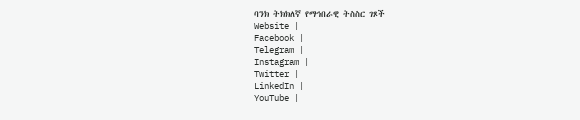ባንክ ትክክለኛ የማኅበራዊ ትስስር ገጾች
Website |
Facebook |
Telegram |
Instagram |
Twitter |
LinkedIn |
YouTube |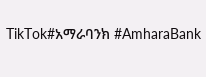TikTok#አማራባንክ #AmharaBank